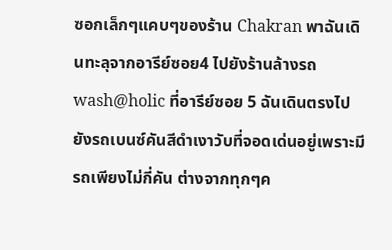ซอกเล็กๆแคบๆของร้าน Chakran พาฉันเดินทะลุจากอารีย์ซอย4 ไปยังร้านล้างรถ wash@holic ที่อารีย์ซอย 5 ฉันเดินตรงไปยังรถเบนซ์คันสีดำเงาวับที่จอดเด่นอยู่เพราะมีรถเพียงไม่กี่คัน ต่างจากทุกๆค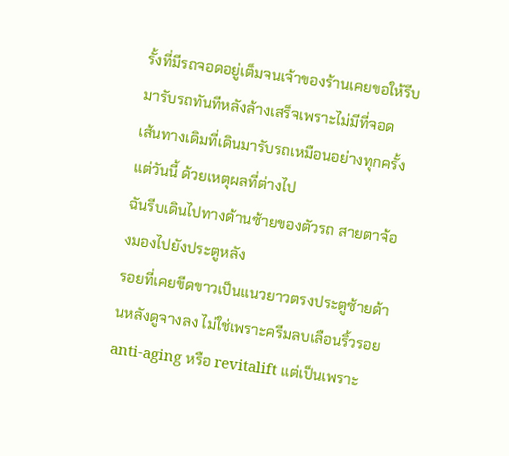รั้งที่มีรถจอดอยู่เต็มจนเจ้าของร้านเคยขอให้รีบมารับรถทันทีหลังล้างเสร็จเพราะไม่มีที่จอด
เส้นทางเดิมที่เดินมารับรถเหมือนอย่างทุกครั้ง แต่วันนี้ ด้วยเหตุผลที่ต่างไป
ฉันรีบเดินไปทางด้านซ้ายของตัวรถ สายตาจ้องมองไปยังประตูหลัง
รอยที่เคยขีดขาวเป็นแนวยาวตรงประตูซ้ายด้านหลังดูจางลง ไม่ใช่เพราะครีมลบเลือนริ้วรอย anti-aging หรือ revitalift แต่เป็นเพราะ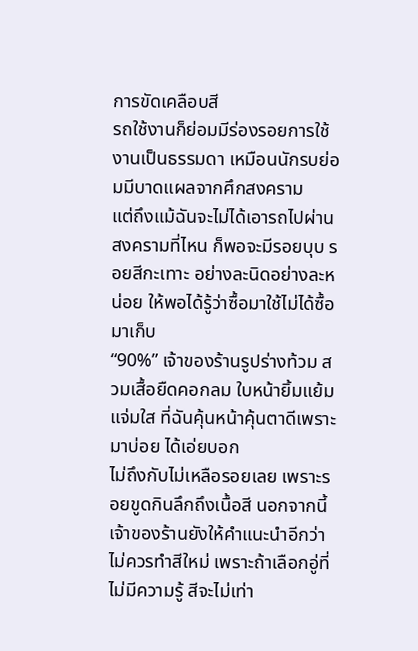การขัดเคลือบสี
รถใช้งานก็ย่อมมีร่องรอยการใช้งานเป็นธรรมดา เหมือนนักรบย่อมมีบาดแผลจากศึกสงคราม
แต่ถึงแม้ฉันจะไม่ได้เอารถไปผ่านสงครามที่ไหน ก็พอจะมีรอยบุบ รอยสีกะเทาะ อย่างละนิดอย่างละหน่อย ให้พอได้รู้ว่าซื้อมาใช้ไม่ได้ซื้อมาเก็บ
“90%” เจ้าของร้านรูปร่างท้วม สวมเสื้อยืดคอกลม ใบหน้ายิ้มแย้มแจ่มใส ที่ฉันคุ้นหน้าคุ้นตาดีเพราะมาบ่อย ได้เอ่ยบอก
ไม่ถึงกับไม่เหลือรอยเลย เพราะรอยขูดกินลึกถึงเนื้อสี นอกจากนี้ เจ้าของร้านยังให้คำแนะนำอีกว่า ไม่ควรทำสีใหม่ เพราะถ้าเลือกอู่ที่ไม่มีความรู้ สีจะไม่เท่า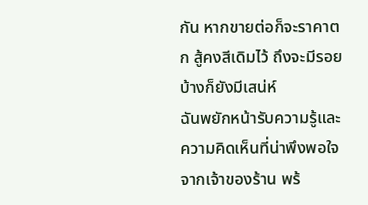กัน หากขายต่อก็จะราคาตก สู้คงสีเดิมไว้ ถึงจะมีรอยบ้างก็ยังมีเสน่ห์
ฉันพยักหน้ารับความรู้และความคิดเห็นที่น่าพึงพอใจจากเจ้าของร้าน พร้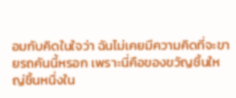อมกับคิดในใจว่า ฉันไม่เคยมีความคิดที่จะขายรถคันนี้หรอก เพราะนี่คือของขวัญชิ้นใหญ่ชิ้นหนึ่งใน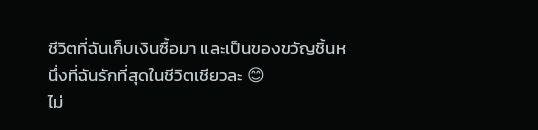ชีวิตที่ฉันเก็บเงินซื้อมา และเป็นของขวัญชิ้นหนึ่งที่ฉันรักที่สุดในชีวิตเชียวละ 😊
ไม่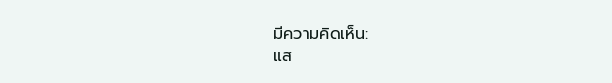มีความคิดเห็น:
แส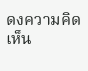ดงความคิดเห็น